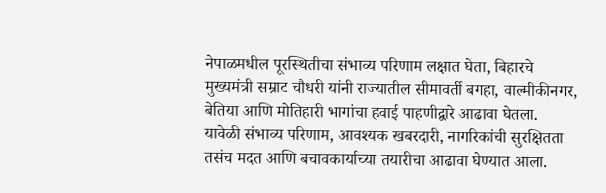नेपाळमधील पूरस्थितीचा संभाव्य परिणाम लक्षात घेता, बिहारचे मुख्यमंत्री सम्राट चौधरी यांनी राज्यातील सीमावर्ती बगहा, वाल्मीकीनगर, बेतिया आणि मोतिहारी भागांचा हवाई पाहणीद्वारे आढावा घेतला.
यावेळी संभाव्य परिणाम, आवश्यक खबरदारी, नागरिकांची सुरक्षितता तसंच मदत आणि बचावकार्याच्या तयारीचा आढावा घेण्यात आला.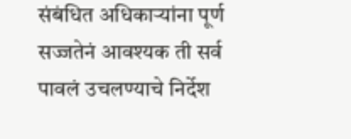संबंधित अधिकाऱ्यांना पूर्ण सज्जतेनं आवश्यक ती सर्व पावलं उचलण्याचे निर्देश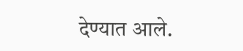देण्यात आले.